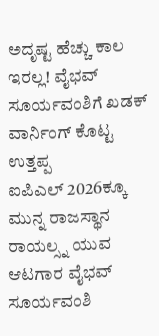ಅದೃಷ್ಟ ಹೆಚ್ಚು ಕಾಲ ಇರಲ್ಲ! ವೈಭವ್ ಸೂರ್ಯವಂಶಿಗೆ ಖಡಕ್ ವಾರ್ನಿಂಗ್ ಕೊಟ್ಟ ಉತ್ತಪ್ಪ
ಐಪಿಎಲ್ 2026ಕ್ಕೂ ಮುನ್ನ ರಾಜಸ್ಥಾನ ರಾಯಲ್ಸ್ನ ಯುವ ಆಟಗಾರ ವೈಭವ್ ಸೂರ್ಯವಂಶಿ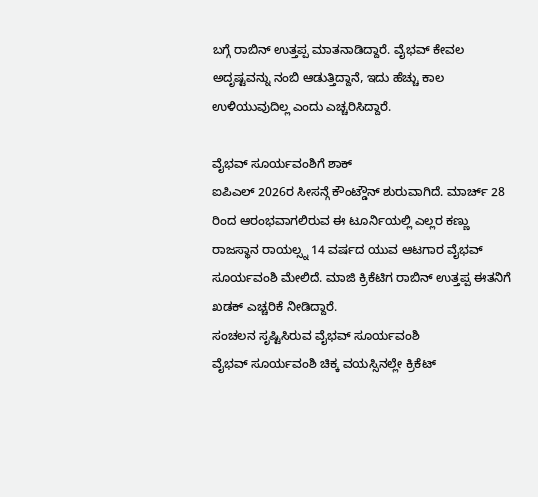ಬಗ್ಗೆ ರಾಬಿನ್ ಉತ್ತಪ್ಪ ಮಾತನಾಡಿದ್ದಾರೆ. ವೈಭವ್ ಕೇವಲ ಅದೃಷ್ಟವನ್ನು ನಂಬಿ ಆಡುತ್ತಿದ್ದಾನೆ, ಇದು ಹೆಚ್ಚು ಕಾಲ ಉಳಿಯುವುದಿಲ್ಲ ಎಂದು ಎಚ್ಚರಿಸಿದ್ದಾರೆ.

ವೈಭವ್ ಸೂರ್ಯವಂಶಿಗೆ ಶಾಕ್
ಐಪಿಎಲ್ 2026ರ ಸೀಸನ್ಗೆ ಕೌಂಟ್ಡೌನ್ ಶುರುವಾಗಿದೆ. ಮಾರ್ಚ್ 28 ರಿಂದ ಆರಂಭವಾಗಲಿರುವ ಈ ಟೂರ್ನಿಯಲ್ಲಿ ಎಲ್ಲರ ಕಣ್ಣು ರಾಜಸ್ಥಾನ ರಾಯಲ್ಸ್ನ 14 ವರ್ಷದ ಯುವ ಆಟಗಾರ ವೈಭವ್ ಸೂರ್ಯವಂಶಿ ಮೇಲಿದೆ. ಮಾಜಿ ಕ್ರಿಕೆಟಿಗ ರಾಬಿನ್ ಉತ್ತಪ್ಪ ಈತನಿಗೆ ಖಡಕ್ ಎಚ್ಚರಿಕೆ ನೀಡಿದ್ದಾರೆ.
ಸಂಚಲನ ಸೃಷ್ಟಿಸಿರುವ ವೈಭವ್ ಸೂರ್ಯವಂಶಿ
ವೈಭವ್ ಸೂರ್ಯವಂಶಿ ಚಿಕ್ಕ ವಯಸ್ಸಿನಲ್ಲೇ ಕ್ರಿಕೆಟ್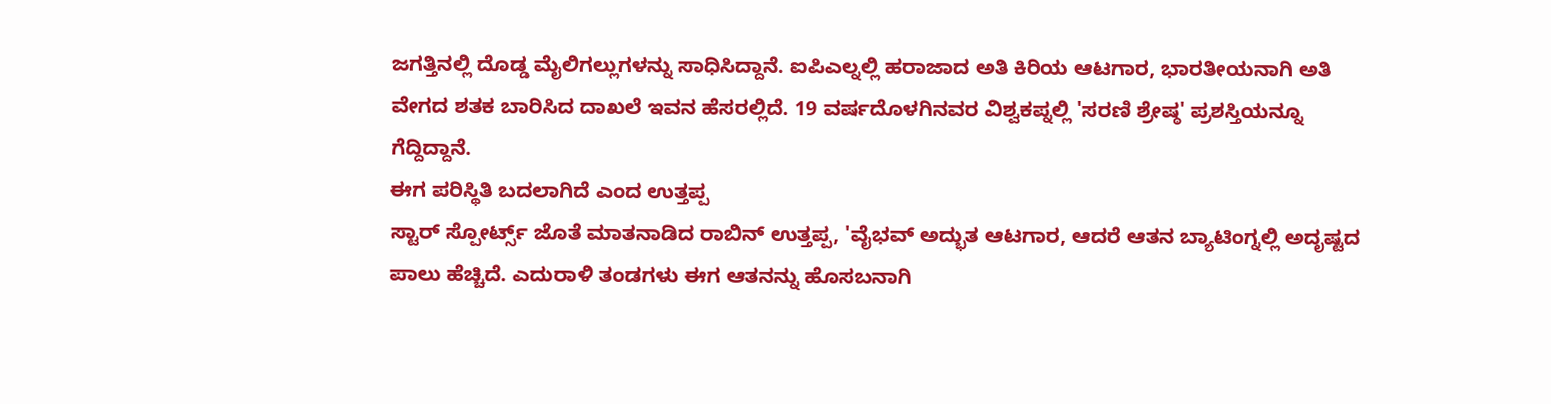ಜಗತ್ತಿನಲ್ಲಿ ದೊಡ್ಡ ಮೈಲಿಗಲ್ಲುಗಳನ್ನು ಸಾಧಿಸಿದ್ದಾನೆ. ಐಪಿಎಲ್ನಲ್ಲಿ ಹರಾಜಾದ ಅತಿ ಕಿರಿಯ ಆಟಗಾರ, ಭಾರತೀಯನಾಗಿ ಅತಿ ವೇಗದ ಶತಕ ಬಾರಿಸಿದ ದಾಖಲೆ ಇವನ ಹೆಸರಲ್ಲಿದೆ. 19 ವರ್ಷದೊಳಗಿನವರ ವಿಶ್ವಕಪ್ನಲ್ಲಿ 'ಸರಣಿ ಶ್ರೇಷ್ಠ' ಪ್ರಶಸ್ತಿಯನ್ನೂ ಗೆದ್ದಿದ್ದಾನೆ.
ಈಗ ಪರಿಸ್ಥಿತಿ ಬದಲಾಗಿದೆ ಎಂದ ಉತ್ತಪ್ಪ
ಸ್ಟಾರ್ ಸ್ಪೋರ್ಟ್ಸ್ ಜೊತೆ ಮಾತನಾಡಿದ ರಾಬಿನ್ ಉತ್ತಪ್ಪ, 'ವೈಭವ್ ಅದ್ಭುತ ಆಟಗಾರ, ಆದರೆ ಆತನ ಬ್ಯಾಟಿಂಗ್ನಲ್ಲಿ ಅದೃಷ್ಟದ ಪಾಲು ಹೆಚ್ಚಿದೆ. ಎದುರಾಳಿ ತಂಡಗಳು ಈಗ ಆತನನ್ನು ಹೊಸಬನಾಗಿ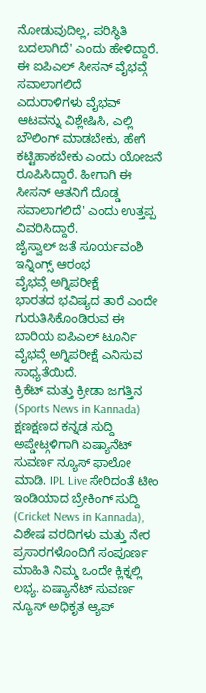ನೋಡುವುದಿಲ್ಲ, ಪರಿಸ್ಥಿತಿ ಬದಲಾಗಿದೆ' ಎಂದು ಹೇಳಿದ್ದಾರೆ.
ಈ ಐಪಿಎಲ್ ಸೀಸನ್ ವೈಭವ್ಗೆ ಸವಾಲಾಗಲಿದೆ
ಎದುರಾಳಿಗಳು ವೈಭವ್ ಆಟವನ್ನು ವಿಶ್ಲೇಷಿಸಿ, ಎಲ್ಲಿ ಬೌಲಿಂಗ್ ಮಾಡಬೇಕು, ಹೇಗೆ ಕಟ್ಟಿಹಾಕಬೇಕು ಎಂದು ಯೋಜನೆ ರೂಪಿಸಿದ್ದಾರೆ. ಹೀಗಾಗಿ ಈ ಸೀಸನ್ ಆತನಿಗೆ ದೊಡ್ಡ ಸವಾಲಾಗಲಿದೆ' ಎಂದು ಉತ್ತಪ್ಪ ವಿವರಿಸಿದ್ದಾರೆ.
ಜೈಸ್ವಾಲ್ ಜತೆ ಸೂರ್ಯವಂಶಿ ಇನ್ನಿಂಗ್ಸ್ ಆರಂಭ
ವೈಭವ್ಗೆ ಅಗ್ನಿಪರೀಕ್ಷೆ
ಭಾರತದ ಭವಿಷ್ಯದ ತಾರೆ ಎಂದೇ ಗುರುತಿಸಿಕೊಂಡಿರುವ ಈ ಬಾರಿಯ ಐಪಿಎಲ್ ಟೂರ್ನಿ ವೈಭವ್ಗೆ ಅಗ್ನಿಪರೀಕ್ಷೆ ಎನಿಸುವ ಸಾಧ್ಯತೆಯಿದೆ.
ಕ್ರಿಕೆಟ್ ಮತ್ತು ಕ್ರೀಡಾ ಜಗತ್ತಿನ (Sports News in Kannada) ಕ್ಷಣಕ್ಷಣದ ಕನ್ನಡ ಸುದ್ದಿ ಅಪ್ಡೇಟ್ಗಳಿಗಾಗಿ ಏಷ್ಯಾನೆಟ್ ಸುವರ್ಣ ನ್ಯೂಸ್ ಫಾಲೋ ಮಾಡಿ. IPL Live ಸೇರಿದಂತೆ ಟೀಂ ಇಂಡಿಯಾದ ಬ್ರೇಕಿಂಗ್ ಸುದ್ದಿ (Cricket News in Kannada), ವಿಶೇಷ ವರದಿಗಳು ಮತ್ತು ನೇರ ಪ್ರಸಾರಗಳೊಂದಿಗೆ ಸಂಪೂರ್ಣ ಮಾಹಿತಿ ನಿಮ್ಮ ಒಂದೇ ಕ್ಲಿಕ್ನಲ್ಲಿ ಲಭ್ಯ. ಏಷ್ಯಾನೆಟ್ ಸುವರ್ಣ ನ್ಯೂಸ್ ಅಧಿಕೃತ ಆ್ಯಪ್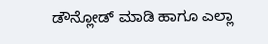ಡೌನ್ಲೋಡ್ ಮಾಡಿ ಹಾಗೂ ಎಲ್ಲಾ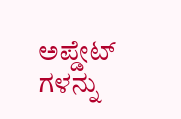ಅಪ್ಡೇಟ್ ಗಳನ್ನು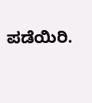ಪಡೆಯಿರಿ.